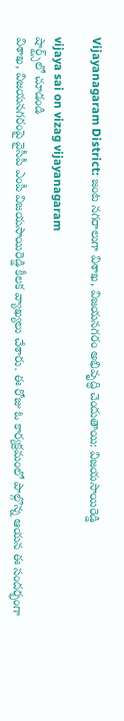Vijayanagaram District: జంట న‌గ‌రాలుగా విశాఖ‌, విజ‌య‌న‌గ‌రం అభివృద్ధి చెందుతాయి: విజ‌య‌సాయిరెడ్డి

vijaya sai on vizag vijayanagaram
షార్ట్స్‌లో చూడండి
విశాఖ‌, విజ‌య‌న‌గ‌రంపై వైసీపీ ఎంపీ విజ‌య‌సాయిరెడ్డి కీల‌క వ్యాఖ్య‌లు చేశారు. ఈ రోజు ఓ కార్య‌క్ర‌మంలో పాల్గొన్న ఆయ‌న ఈ సంద‌ర్భంగా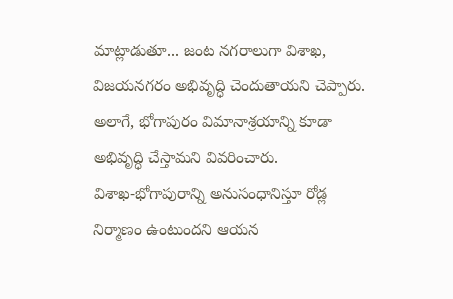మాట్లాడుతూ... జంట న‌గ‌రాలుగా విశాఖ‌, విజ‌య‌న‌గ‌రం అభివృద్ధి చెందుతాయని చెప్పారు. అలాగే, భోగాపురం విమానాశ్ర‌యాన్ని కూడా అభివృద్ధి చేస్తామ‌ని వివ‌రించారు. విశాఖ‌-భోగాపురాన్ని అనుసంధానిస్తూ రోడ్ల నిర్మాణం ఉంటుంద‌ని ఆయ‌న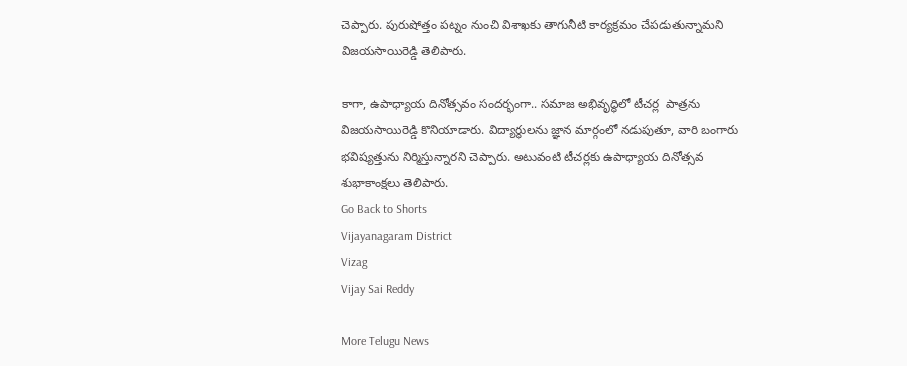చెప్పారు. పురుషోత్తం ప‌ట్నం నుంచి విశాఖ‌కు తాగునీటి కార్య‌క్ర‌మం చేప‌డుతున్నామ‌ని విజ‌య‌సాయిరెడ్డి తెలిపారు.

కాగా, ఉపాధ్యాయ దినోత్స‌వం సంద‌ర్భంగా.. స‌మాజ‌ అభివృద్ధిలో టీచ‌ర్ల  పాత్ర‌ను విజ‌య‌సాయిరెడ్డి కొనియాడారు. విద్యార్థుల‌ను జ్ఞాన మార్గంలో న‌డుపుతూ, వారి బంగారు భ‌విష్య‌త్తును నిర్మిస్తున్నార‌ని చెప్పారు. అటువంటి టీచ‌ర్ల‌కు ఉపాధ్యాయ దినోత్స‌వ శుభాకాంక్ష‌లు తెలిపారు.
Go Back to Shorts
Vijayanagaram District
Vizag
Vijay Sai Reddy

More Telugu News